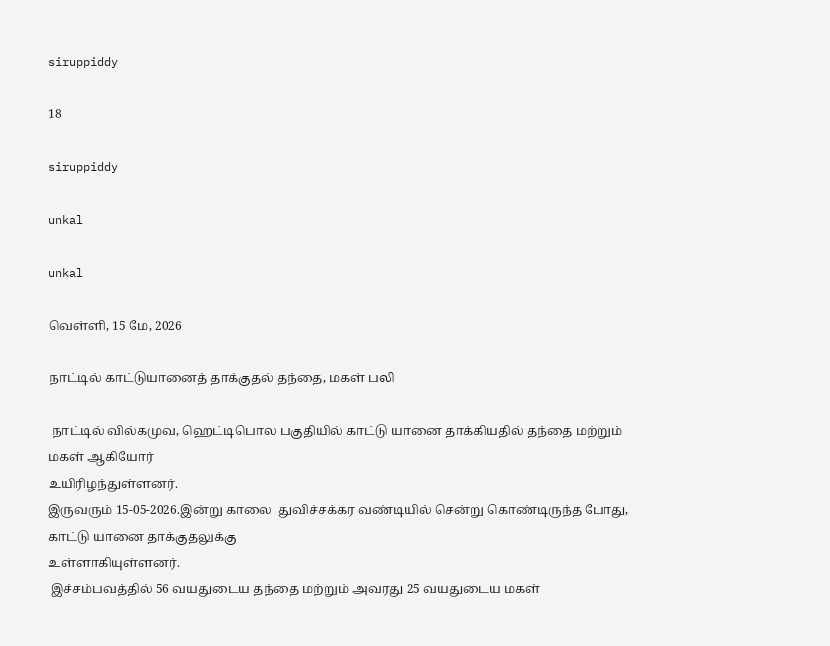siruppiddy

18

siruppiddy

unkal

unkal

வெள்ளி, 15 மே, 2026

நாட்டில் காட்டுயானைத் தாக்குதல் தந்தை, மகள் பலி

 நாட்டில் வில்கமுவ, ஹெட்டிபொல பகுதியில் காட்டு யானை தாக்கியதில் தந்தை மற்றும் மகள் ஆகியோர்
உயிரிழந்துள்ளனர்.
இருவரும் 15-05-2026.இன்று காலை  துவிச்சக்கர வண்டியில் சென்று கொண்டிருந்த போது, காட்டு யானை தாக்குதலுக்கு
உள்ளாகியுள்ளனர்.
 இச்சம்பவத்தில் 56 வயதுடைய தந்தை மற்றும் அவரது 25 வயதுடைய மகள்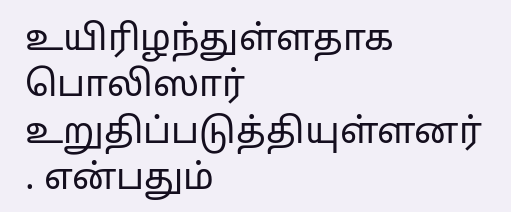உயிரிழந்துள்ளதாக பொலிஸார் உறுதிப்படுத்தியுள்ளனர்
. என்பதும்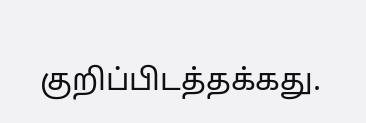குறிப்பிடத்தக்கது.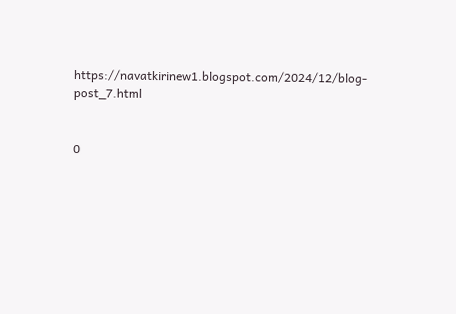https://navatkirinew1.blogspot.com/2024/12/blog-post_7.html


0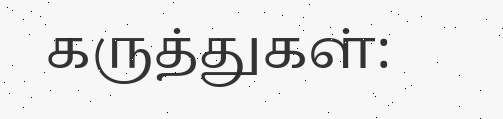கருத்துகள்: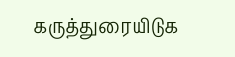கருத்துரையிடுக